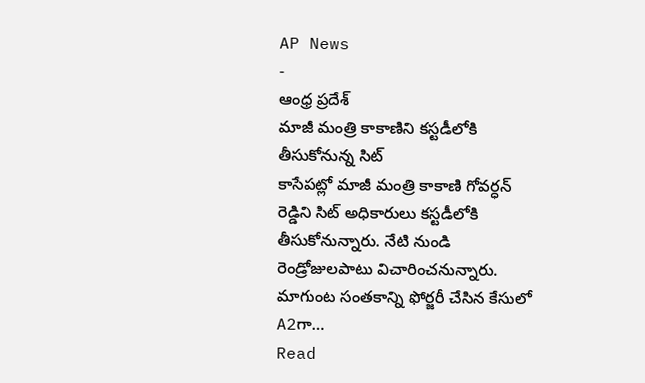AP News
-
ఆంధ్ర ప్రదేశ్
మాజీ మంత్రి కాకాణిని కస్టడీలోకి తీసుకోనున్న సిట్
కాసేపట్లో మాజీ మంత్రి కాకాణి గోవర్ధన్ రెడ్డిని సిట్ అధికారులు కస్టడీలోకి తీసుకోనున్నారు. నేటి నుండి రెండ్రోజులపాటు విచారించనున్నారు. మాగుంట సంతకాన్ని ఫోర్జరీ చేసిన కేసులో A2గా…
Read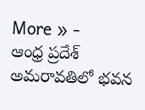More » -
ఆంధ్ర ప్రదేశ్
అమరావతిలో భవన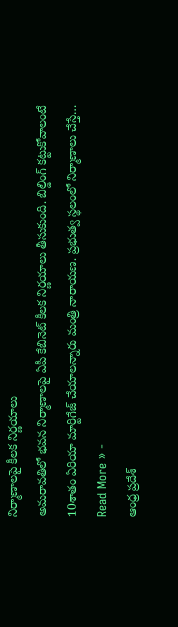నిర్మాణాలపై కీలక నిర్ణయాలు
అమరావతిలో భవన నిర్మాణాలపై ఏపీ కేబినెట్ కీలక నిర్ణయాలు తీసుకుంది. బిల్డింగ్ కట్టుకోవాలంటే 10శాతం ఏరియా మార్టిగేజ్ చేయాలన్నారు మంత్రి నారాయణ. ప్రభుత్వ స్థలంలో నిర్మాణాలు చేస్తే…
Read More » -
ఆంధ్ర ప్రదేశ్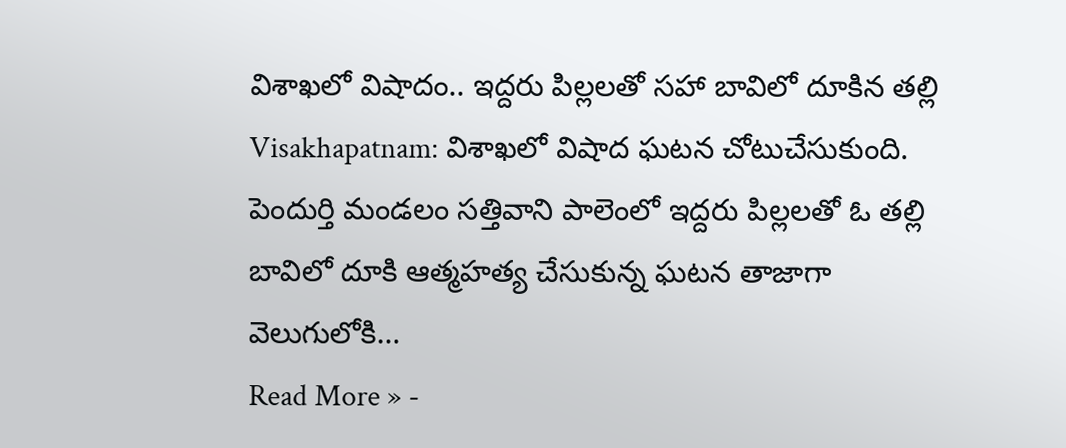విశాఖలో విషాదం.. ఇద్దరు పిల్లలతో సహా బావిలో దూకిన తల్లి
Visakhapatnam: విశాఖలో విషాద ఘటన చోటుచేసుకుంది. పెందుర్తి మండలం సత్తివాని పాలెంలో ఇద్దరు పిల్లలతో ఓ తల్లి బావిలో దూకి ఆత్మహత్య చేసుకున్న ఘటన తాజాగా వెలుగులోకి…
Read More » -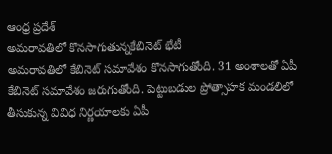ఆంధ్ర ప్రదేశ్
అమరావతిలో కొనసాగుతున్నకేబినెట్ భేటీ
అమరావతిలో కేబినెట్ సమావేశం కొనసాగుతోంది. 31 అంశాలతో ఏపీ కేబినెట్ సమావేశం జరుగుతోంది. పెట్టుబడుల ప్రోత్సాహక మండలిలో తీసుకున్న వివిధ నిర్ణయాలకు ఏపీ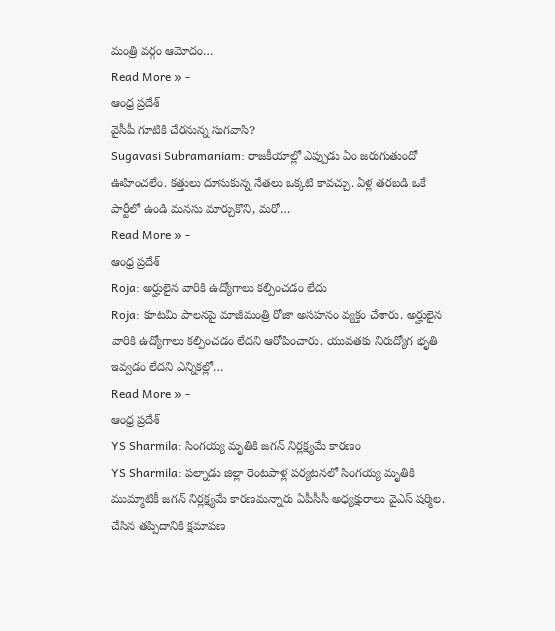మంత్రి వర్గం ఆమోదం…
Read More » -
ఆంధ్ర ప్రదేశ్
వైసీపీ గూటికి చేరనున్న సుగవాసి?
Sugavasi Subramaniam: రాజకీయాల్లో ఎప్పుడు ఏం జరుగుతుందో ఊహించలేం. కత్తులు దూసుకున్న నేతలు ఒక్కటి కావచ్చు. ఏళ్ల తరబడి ఒకే పార్టీలో ఉండి మనసు మార్చుకొని, మరో…
Read More » -
ఆంధ్ర ప్రదేశ్
Roja: అర్హులైన వారికి ఉద్యోగాలు కల్పించడం లేదు
Roja: కూటమి పాలనపై మాజీమంత్రి రోజా అసహనం వ్యక్తం చేశారు. అర్హులైన వారికి ఉద్యోగాలు కల్పించడం లేదని ఆరోపించారు. యువతకు నిరుద్యోగ భృతి ఇవ్వడం లేదని ఎన్నికల్లో…
Read More » -
ఆంధ్ర ప్రదేశ్
YS Sharmila: సింగయ్య మృతికి జగన్ నిర్లక్ష్యమే కారణం
YS Sharmila: పల్నాడు జిల్లా రెంటపాళ్ల పర్యటనలో సింగయ్య మృతికి ముమ్మాటికీ జగన్ నిర్లక్ష్యమే కారణమన్నారు ఏపీసీసీ అధ్యక్షురాలు వైఎస్ షర్మిల. చేసిన తప్పిదానికి క్షమాపణ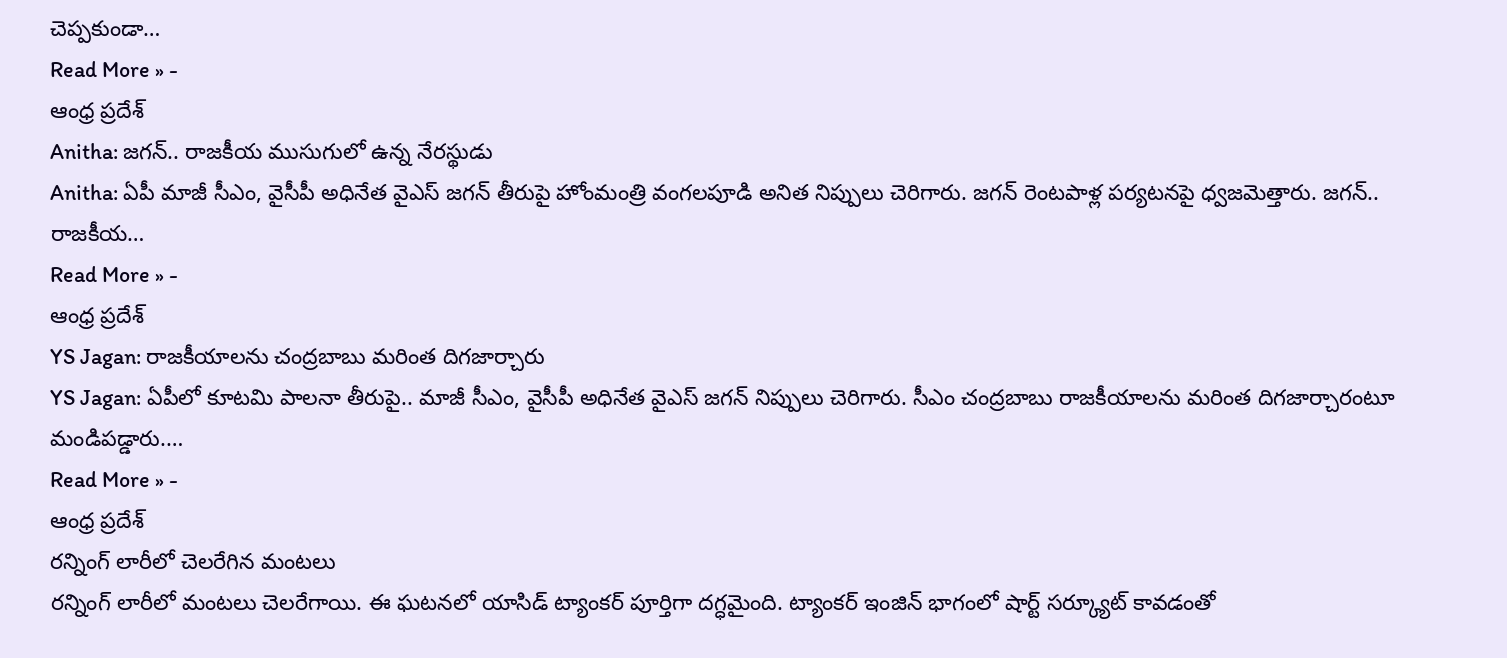చెప్పకుండా…
Read More » -
ఆంధ్ర ప్రదేశ్
Anitha: జగన్.. రాజకీయ ముసుగులో ఉన్న నేరస్థుడు
Anitha: ఏపీ మాజీ సీఎం, వైసీపీ అధినేత వైఎస్ జగన్ తీరుపై హోంమంత్రి వంగలపూడి అనిత నిప్పులు చెరిగారు. జగన్ రెంటపాళ్ల పర్యటనపై ధ్వజమెత్తారు. జగన్.. రాజకీయ…
Read More » -
ఆంధ్ర ప్రదేశ్
YS Jagan: రాజకీయాలను చంద్రబాబు మరింత దిగజార్చారు
YS Jagan: ఏపీలో కూటమి పాలనా తీరుపై.. మాజీ సీఎం, వైసీపీ అధినేత వైఎస్ జగన్ నిప్పులు చెరిగారు. సీఎం చంద్రబాబు రాజకీయాలను మరింత దిగజార్చారంటూ మండిపడ్డారు.…
Read More » -
ఆంధ్ర ప్రదేశ్
రన్నింగ్ లారీలో చెలరేగిన మంటలు
రన్నింగ్ లారీలో మంటలు చెలరేగాయి. ఈ ఘటనలో యాసిడ్ ట్యాంకర్ పూర్తిగా దగ్ధమైంది. ట్యాంకర్ ఇంజిన్ భాగంలో షార్ట్ సర్క్యూట్ కావడంతో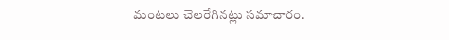మంటలు చెలరేగినట్లు సమాచారం.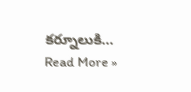కర్నూలుకి…
Read More »